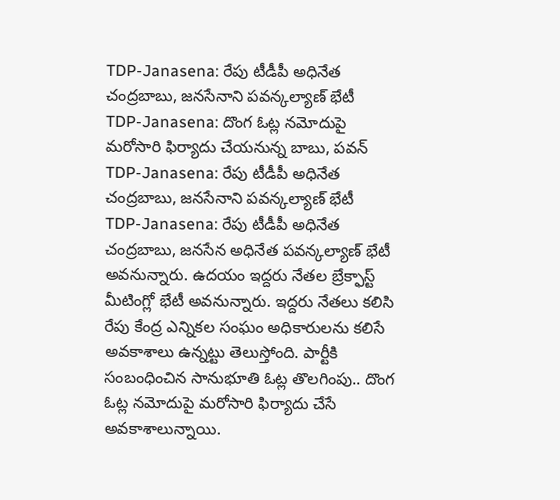TDP-Janasena: రేపు టీడీపీ అధినేత చంద్రబాబు, జనసేనాని పవన్కల్యాణ్ భేటీ
TDP-Janasena: దొంగ ఓట్ల నమోదుపై మరోసారి ఫిర్యాదు చేయనున్న బాబు, పవన్
TDP-Janasena: రేపు టీడీపీ అధినేత చంద్రబాబు, జనసేనాని పవన్కల్యాణ్ భేటీ
TDP-Janasena: రేపు టీడీపీ అధినేత చంద్రబాబు, జనసేన అధినేత పవన్కల్యాణ్ భేటీ అవనున్నారు. ఉదయం ఇద్దరు నేతల బ్రేక్ఫాస్ట్ మీటింగ్లో భేటీ అవనున్నారు. ఇద్దరు నేతలు కలిసి రేపు కేంద్ర ఎన్నికల సంఘం అధికారులను కలిసే అవకాశాలు ఉన్నట్టు తెలుస్తోంది. పార్టీకి సంబంధించిన సానుభూతి ఓట్ల తొలగింపు.. దొంగ ఓట్ల నమోదుపై మరోసారి ఫిర్యాదు చేసే అవకాశాలున్నాయి.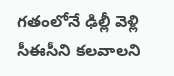గతంలోనే ఢిల్లీ వెళ్లి సీఈసీని కలవాలని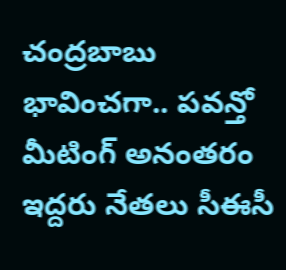చంద్రబాబు భావించగా.. పవన్తో మీటింగ్ అనంతరం ఇద్దరు నేతలు సీఈసీ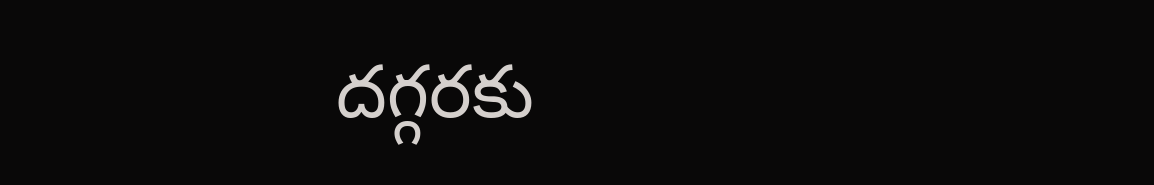దగ్గరకు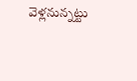వెళ్లనున్నట్టు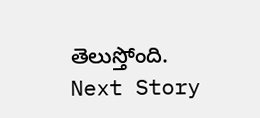తెలుస్తోంది.
Next Story